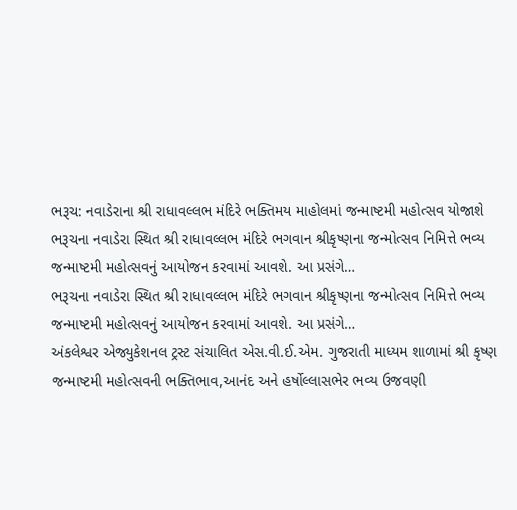ભરૂચ: નવાડેરાના શ્રી રાધાવલ્લભ મંદિરે ભક્તિમય માહોલમાં જન્માષ્ટમી મહોત્સવ યોજાશે
ભરૂચના નવાડેરા સ્થિત શ્રી રાધાવલ્લભ મંદિરે ભગવાન શ્રીકૃષ્ણના જન્મોત્સવ નિમિત્તે ભવ્ય જન્માષ્ટમી મહોત્સવનું આયોજન કરવામાં આવશે. આ પ્રસંગે…
ભરૂચના નવાડેરા સ્થિત શ્રી રાધાવલ્લભ મંદિરે ભગવાન શ્રીકૃષ્ણના જન્મોત્સવ નિમિત્તે ભવ્ય જન્માષ્ટમી મહોત્સવનું આયોજન કરવામાં આવશે. આ પ્રસંગે…
અંકલેશ્વર એજ્યુકેશનલ ટ્રસ્ટ સંચાલિત એસ.વી.ઈ.એમ. ગુજરાતી માધ્યમ શાળામાં શ્રી કૃષ્ણ જન્માષ્ટમી મહોત્સવની ભક્તિભાવ,આનંદ અને હર્ષોલ્લાસભેર ભવ્ય ઉજવણી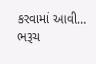કરવામાં આવી…
ભરૂચ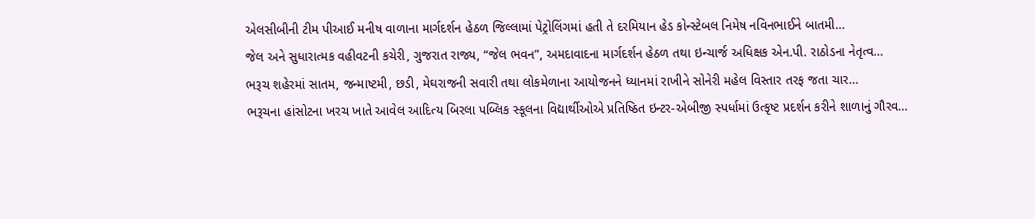એલસીબીની ટીમ પીઆઈ મનીષ વાળાના માર્ગદર્શન હેઠળ જિલ્લામાં પેટ્રોલિંગમાં હતી તે દરમિયાન હેડ કોન્સ્ટેબલ નિમેષ નવિનભાઈને બાતમી…
જેલ અને સુધારાત્મક વહીવટની કચેરી, ગુજરાત રાજ્ય, “જેલ ભવન”, અમદાવાદના માર્ગદર્શન હેઠળ તથા ઇન્ચાર્જ અધિક્ષક એન.પી. રાઠોડના નેતૃત્વ…
ભરૂચ શહેરમાં સાતમ, જન્માષ્ટમી, છડી, મેઘરાજની સવારી તથા લોકમેળાના આયોજનને ધ્યાનમાં રાખીને સોનેરી મહેલ વિસ્તાર તરફ જતા ચાર…
ભરૂચના હાંસોટના ખરચ ખાતે આવેલ આદિત્ય બિરલા પબ્લિક સ્કૂલના વિદ્યાર્થીઓએ પ્રતિષ્ઠિત ઇન્ટર-એબીજી સ્પર્ધામાં ઉત્કૃષ્ટ પ્રદર્શન કરીને શાળાનું ગૌરવ…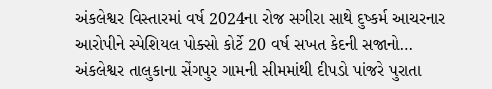અંકલેશ્વર વિસ્તારમાં વર્ષ 2024ના રોજ સગીરા સાથે દુષ્કર્મ આચરનાર આરોપીને સ્પેશિયલ પોક્સો કોર્ટે 20 વર્ષ સખત કેદની સજાનો…
અંકલેશ્વર તાલુકાના સેંગપુર ગામની સીમમાંથી દીપડો પાંજરે પુરાતા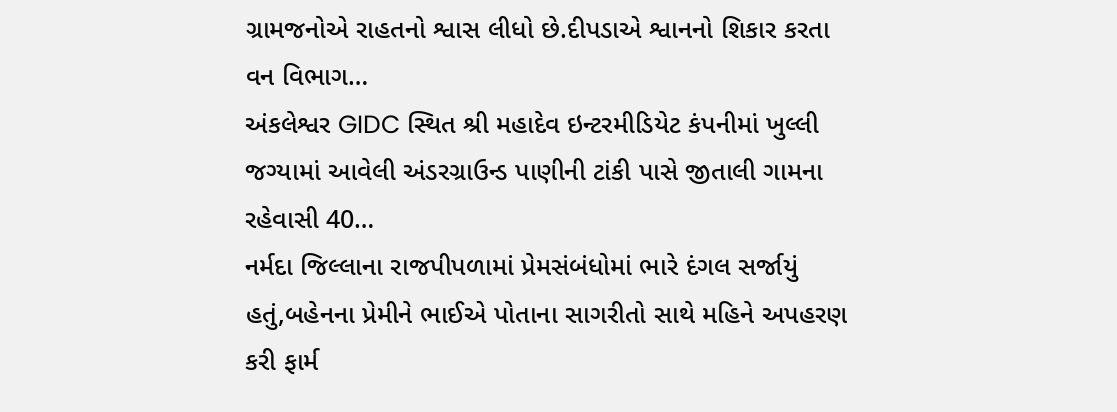ગ્રામજનોએ રાહતનો શ્વાસ લીધો છે.દીપડાએ શ્વાનનો શિકાર કરતા વન વિભાગ…
અંકલેશ્વર GIDC સ્થિત શ્રી મહાદેવ ઇન્ટરમીડિયેટ કંપનીમાં ખુલ્લી જગ્યામાં આવેલી અંડરગ્રાઉન્ડ પાણીની ટાંકી પાસે જીતાલી ગામના રહેવાસી 40…
નર્મદા જિલ્લાના રાજપીપળામાં પ્રેમસંબંધોમાં ભારે દંગલ સર્જાયું હતું,બહેનના પ્રેમીને ભાઈએ પોતાના સાગરીતો સાથે મહિને અપહરણ કરી ફાર્મ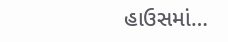હાઉસમાં…